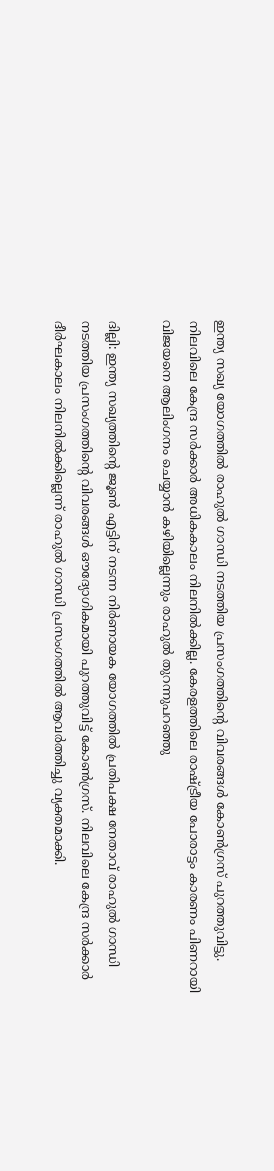ഇന്ത്യ സഖ്യ യോഗത്തിൽ രാഹുൽ ഗാന്ധി നടത്തിയ പ്രസംഗത്തിന്റെ വിവരങ്ങൾ കോൺഗ്രസ് പുറത്തുവിട്ടു. നിലവിലെ കേന്ദ്ര സർക്കാർ അധികകാലം നിലനിൽക്കില്ല. കേരളത്തിലെ രാഷ്ട്രീയ പോരാട്ടം കാരണം പിണറായി വിജയനെ ആലിംഗനം ചെയ്യാൻ കഴിയില്ലെന്നും രാഹുൽ തുറന്നുപറഞ്ഞു

ദില്ലി: ഇന്ത്യ സഖ്യത്തിന്റെ ജൂൺ എട്ടിന് നടന്ന നിർണായക യോഗത്തിൽ പ്രതിപക്ഷ നേതാവ് രാഹുൽ ഗാന്ധി നടത്തിയ പ്രസംഗത്തിന്റെ വിവരങ്ങൾ ഔദ്യോഗികമായി പുറത്തുവിട്ട് കോൺഗ്രസ്. നിലവിലെ കേന്ദ്ര സർക്കാർ ദീർഘകാലം നിലനിൽക്കില്ലെന്ന് രാഹുൽ ഗാന്ധി പ്രസംഗത്തിൽ ആവർത്തിച്ചു വ്യക്തമാക്കി.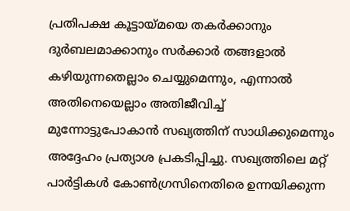പ്രതിപക്ഷ കൂട്ടായ്മയെ തകർക്കാനും ദുർബലമാക്കാനും സർക്കാർ തങ്ങളാൽ കഴിയുന്നതെല്ലാം ചെയ്യുമെന്നും, എന്നാൽ അതിനെയെല്ലാം അതിജീവിച്ച് മുന്നോട്ടുപോകാൻ സഖ്യത്തിന് സാധിക്കുമെന്നും അദ്ദേഹം പ്രത്യാശ പ്രകടിപ്പിച്ചു. സഖ്യത്തിലെ മറ്റ് പാർട്ടികൾ കോൺഗ്രസിനെതിരെ ഉന്നയിക്കുന്ന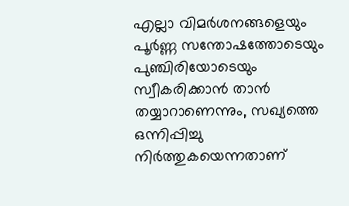എല്ലാ വിമർശനങ്ങളെയും പൂർണ്ണ സന്തോഷത്തോടെയും പുഞ്ചിരിയോടെയും സ്വീകരിക്കാൻ താൻ തയ്യാറാണെന്നും, സഖ്യത്തെ ഒന്നിപ്പിച്ചു നിർത്തുകയെന്നതാണ്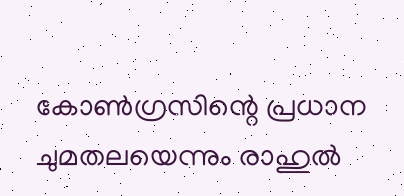കോൺഗ്രസിന്റെ പ്രധാന ചുമതലയെന്നും രാഹുൽ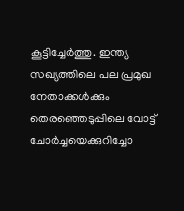കൂട്ടിച്ചേർത്തു. ഇന്ത്യ സഖ്യത്തിലെ പല പ്രമുഖ നേതാക്കൾക്കും തെരഞ്ഞെടുപ്പിലെ വോട്ട് ചോർച്ചയെക്കുറിച്ചോ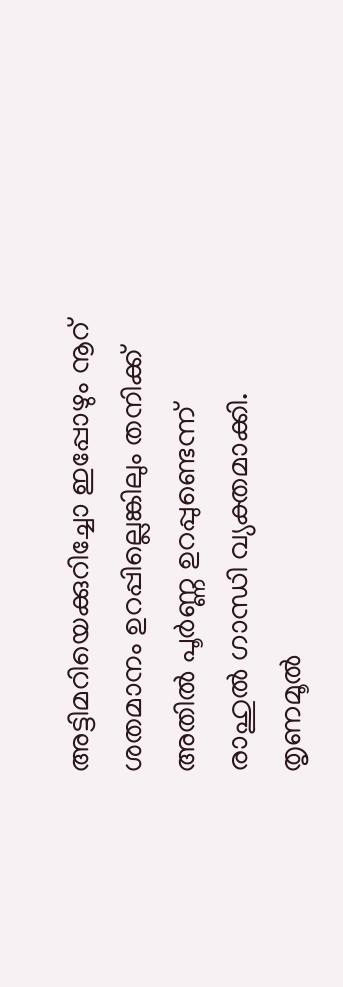അട്ടിമറിയെക്കുറിച്ചോ ഇപ്പോഴും നൂറ് ശതമാനം ഉറപ്പില്ലെങ്കിലും തനിക്ക് അതിൽ പൂർണ്ണ ഉറപ്പുണ്ടെന്ന് രാഹുൽ ഗാന്ധി വ്യക്തമാക്കി. തൃണമൂൽ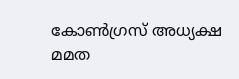കോൺഗ്രസ് അധ്യക്ഷ മമത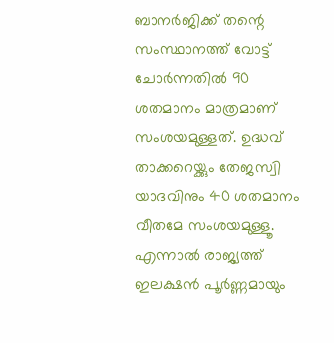ബാനർജിക്ക് തന്റെ സംസ്ഥാനത്ത് വോട്ട് ചോർന്നതിൽ 90 ശതമാനം മാത്രമാണ് സംശയമുള്ളത്. ഉദ്ധവ് താക്കറെയ്ക്കും തേജസ്വി യാദവിനും 40 ശതമാനം വീതമേ സംശയമുള്ളൂ. എന്നാൽ രാജ്യത്ത് ഇലക്ഷൻ പൂർണ്ണമായും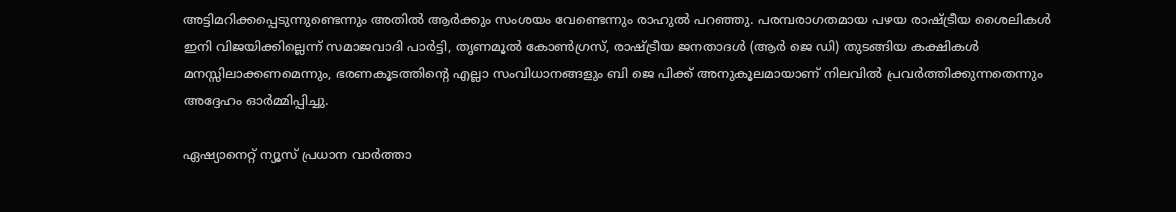അട്ടിമറിക്കപ്പെടുന്നുണ്ടെന്നും അതിൽ ആർക്കും സംശയം വേണ്ടെന്നും രാഹുൽ പറഞ്ഞു. പരമ്പരാഗതമായ പഴയ രാഷ്ട്രീയ ശൈലികൾ ഇനി വിജയിക്കില്ലെന്ന് സമാജവാദി പാർട്ടി, തൃണമൂൽ കോൺഗ്രസ്, രാഷ്ട്രീയ ജനതാദൾ (ആർ ജെ ഡി) തുടങ്ങിയ കക്ഷികൾ മനസ്സിലാക്കണമെന്നും, ഭരണകൂടത്തിന്റെ എല്ലാ സംവിധാനങ്ങളും ബി ജെ പിക്ക് അനുകൂലമായാണ് നിലവിൽ പ്രവർത്തിക്കുന്നതെന്നും അദ്ദേഹം ഓർമ്മിപ്പിച്ചു.

ഏഷ്യാനെറ്റ് ന്യൂസ് പ്രധാന വാർത്താ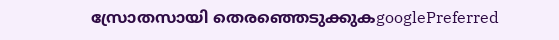സ്രോതസായി തെരഞ്ഞെടുക്കുകgooglePreferred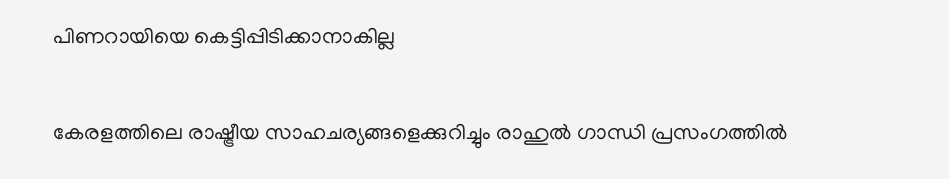പിണറായിയെ കെട്ടിപ്പിടിക്കാനാകില്ല

കേരളത്തിലെ രാഷ്ട്രീയ സാഹചര്യങ്ങളെക്കുറിച്ചും രാഹുൽ ഗാന്ധി പ്രസംഗത്തിൽ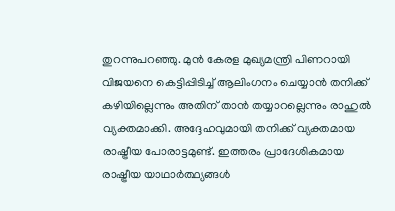തുറന്നുപറഞ്ഞു. മുൻ കേരള മുഖ്യമന്ത്രി പിണറായി വിജയനെ കെട്ടിപ്പിടിച്ച് ആലിംഗനം ചെയ്യാൻ തനിക്ക് കഴിയില്ലെന്നും അതിന് താൻ തയ്യാറല്ലെന്നും രാഹുൽ വ്യക്തമാക്കി. അദ്ദേഹവുമായി തനിക്ക് വ്യക്തമായ രാഷ്ട്രീയ പോരാട്ടമുണ്ട്. ഇത്തരം പ്രാദേശികമായ രാഷ്ട്രീയ യാഥാർത്ഥ്യങ്ങൾ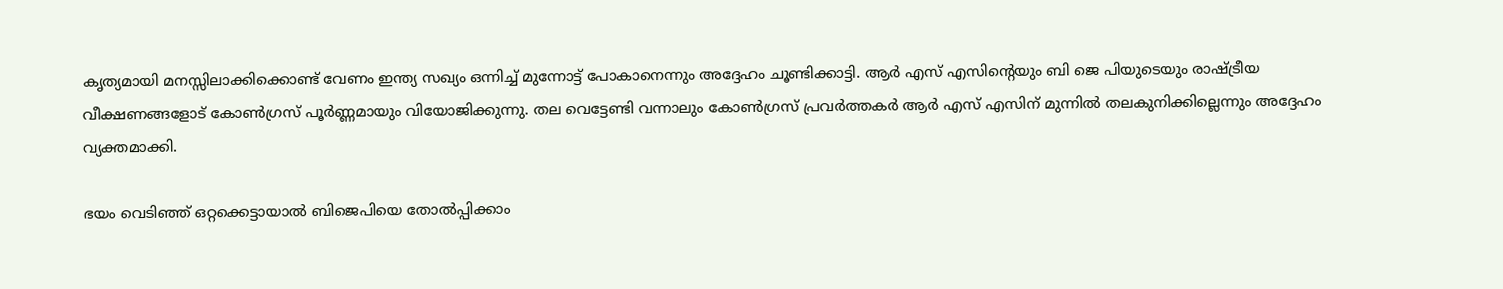കൃത്യമായി മനസ്സിലാക്കിക്കൊണ്ട് വേണം ഇന്ത്യ സഖ്യം ഒന്നിച്ച് മുന്നോട്ട് പോകാനെന്നും അദ്ദേഹം ചൂണ്ടിക്കാട്ടി. ആർ എസ് എസിന്റെയും ബി ജെ പിയുടെയും രാഷ്ട്രീയ വീക്ഷണങ്ങളോട് കോൺഗ്രസ് പൂർണ്ണമായും വിയോജിക്കുന്നു. തല വെട്ടേണ്ടി വന്നാലും കോൺഗ്രസ് പ്രവർത്തകർ ആർ എസ് എസിന് മുന്നിൽ തലകുനിക്കില്ലെന്നും അദ്ദേഹം വ്യക്തമാക്കി.

ഭയം വെടിഞ്ഞ് ഒറ്റക്കെട്ടായാൽ ബിജെപിയെ തോൽപ്പിക്കാം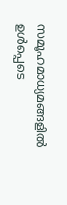സമൂഹമാധ്യമങ്ങളിൽ ഉൾപ്പെടെ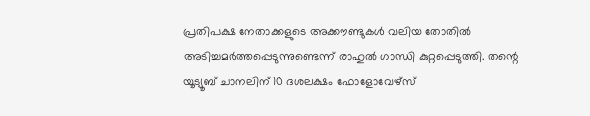പ്രതിപക്ഷ നേതാക്കളുടെ അക്കൗണ്ടുകൾ വലിയ തോതിൽ അടിച്ചമർത്തപ്പെടുന്നുണ്ടെന്ന് രാഹുൽ ഗാന്ധി കുറ്റപ്പെടുത്തി. തന്റെ യൂട്യൂബ് ചാനലിന് 10 ദശലക്ഷം ഫോളോവേഴ്സ്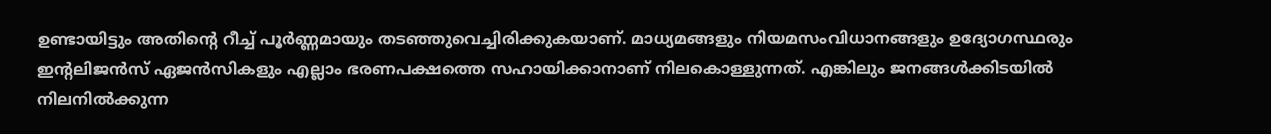ഉണ്ടായിട്ടും അതിന്റെ റീച്ച് പൂർണ്ണമായും തടഞ്ഞുവെച്ചിരിക്കുകയാണ്. മാധ്യമങ്ങളും നിയമസംവിധാനങ്ങളും ഉദ്യോഗസ്ഥരും ഇന്റലിജൻസ് ഏജൻസികളും എല്ലാം ഭരണപക്ഷത്തെ സഹായിക്കാനാണ് നിലകൊള്ളുന്നത്. എങ്കിലും ജനങ്ങൾക്കിടയിൽ നിലനിൽക്കുന്ന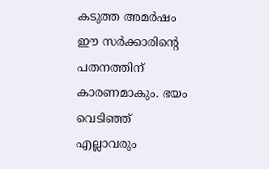കടുത്ത അമർഷം ഈ സർക്കാരിന്റെ പതനത്തിന് കാരണമാകും. ഭയം വെടിഞ്ഞ് എല്ലാവരും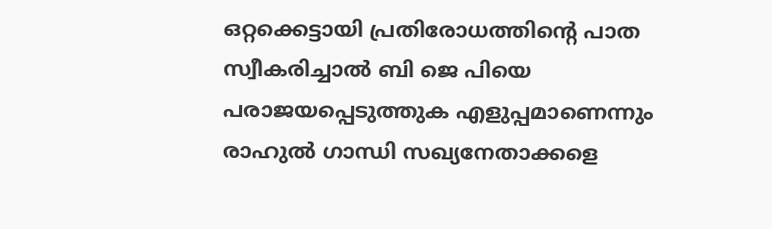ഒറ്റക്കെട്ടായി പ്രതിരോധത്തിന്റെ പാത സ്വീകരിച്ചാൽ ബി ജെ പിയെ പരാജയപ്പെടുത്തുക എളുപ്പമാണെന്നും രാഹുൽ ഗാന്ധി സഖ്യനേതാക്കളെ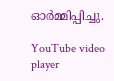ഓർമ്മിപ്പിച്ചു.

YouTube video player